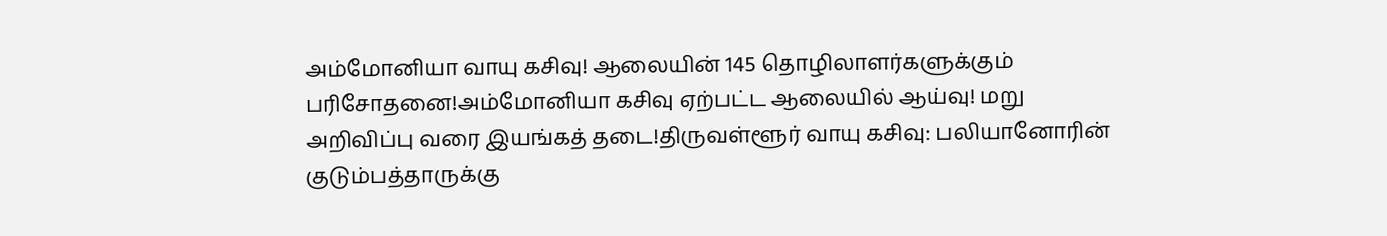அம்மோனியா வாயு கசிவு! ஆலையின் 145 தொழிலாளர்களுக்கும் பரிசோதனை!அம்மோனியா கசிவு ஏற்பட்ட ஆலையில் ஆய்வு! மறு அறிவிப்பு வரை இயங்கத் தடை!திருவள்ளூர் வாயு கசிவு: பலியானோரின் குடும்பத்தாருக்கு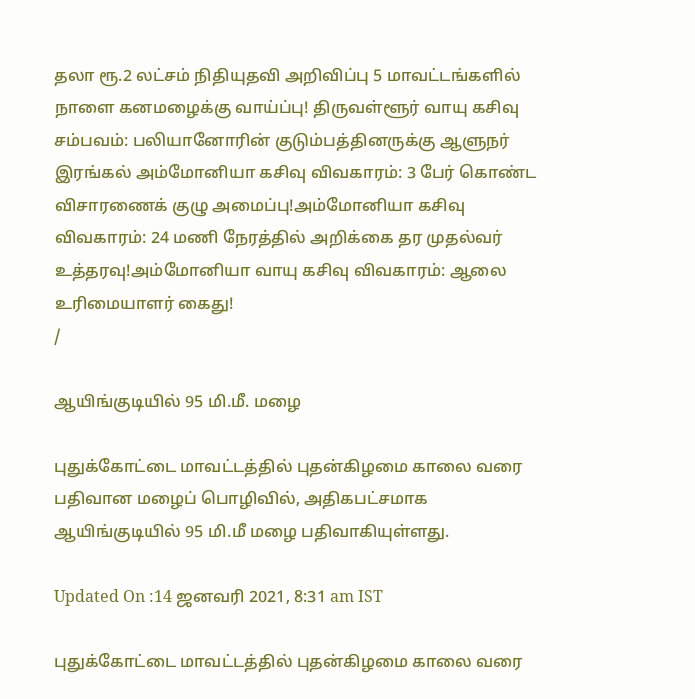தலா ரூ.2 லட்சம் நிதியுதவி அறிவிப்பு 5 மாவட்டங்களில் நாளை கனமழைக்கு வாய்ப்பு! திருவள்ளூர் வாயு கசிவு சம்பவம்: பலியானோரின் குடும்பத்தினருக்கு ஆளுநர் இரங்கல் அம்மோனியா கசிவு விவகாரம்: 3 பேர் கொண்ட விசாரணைக் குழு அமைப்பு!அம்மோனியா கசிவு விவகாரம்: 24 மணி நேரத்தில் அறிக்கை தர முதல்வர் உத்தரவு!அம்மோனியா வாயு கசிவு விவகாரம்: ஆலை உரிமையாளர் கைது!
/

ஆயிங்குடியில் 95 மி.மீ. மழை

புதுக்கோட்டை மாவட்டத்தில் புதன்கிழமை காலை வரை பதிவான மழைப் பொழிவில், அதிகபட்சமாக ஆயிங்குடியில் 95 மி.மீ மழை பதிவாகியுள்ளது.

Updated On :14 ஜனவரி 2021, 8:31 am IST

புதுக்கோட்டை மாவட்டத்தில் புதன்கிழமை காலை வரை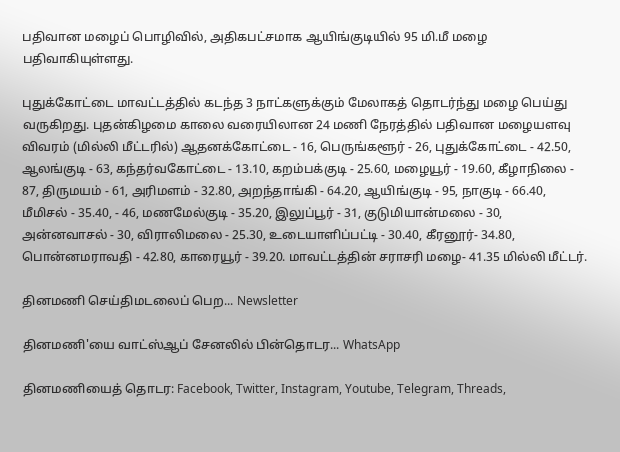பதிவான மழைப் பொழிவில், அதிகபட்சமாக ஆயிங்குடியில் 95 மி.மீ மழை பதிவாகியுள்ளது.

புதுக்கோட்டை மாவட்டத்தில் கடந்த 3 நாட்களுக்கும் மேலாகத் தொடர்ந்து மழை பெய்து வருகிறது. புதன்கிழமை காலை வரையிலான 24 மணி நேரத்தில் பதிவான மழையளவு விவரம் (மில்லி மீட்டரில்) ஆதனக்கோட்டை - 16, பெருங்களூர் - 26, புதுக்கோட்டை - 42.50, ஆலங்குடி - 63, கந்தர்வகோட்டை - 13.10, கறம்பக்குடி - 25.60, மழையூர் - 19.60, கீழாநிலை - 87, திருமயம் - 61, அரிமளம் - 32.80, அறந்தாங்கி - 64.20, ஆயிங்குடி - 95, நாகுடி - 66.40, மீமிசல் - 35.40, - 46, மணமேல்குடி - 35.20, இலுப்பூர் - 31, குடுமியான்மலை - 30, அன்னவாசல் - 30, விராலிமலை - 25.30, உடையாளிப்பட்டி - 30.40, கீரனூர்- 34.80, பொன்னமராவதி - 42.80, காரையூர் - 39.20. மாவட்டத்தின் சராசரி மழை- 41.35 மில்லி மீட்டர்.

தினமணி செய்திமடலைப் பெற... Newsletter

தினமணி'யை வாட்ஸ்ஆப் சேனலில் பின்தொடர... WhatsApp

தினமணியைத் தொடர: Facebook, Twitter, Instagram, Youtube, Telegram, Threads,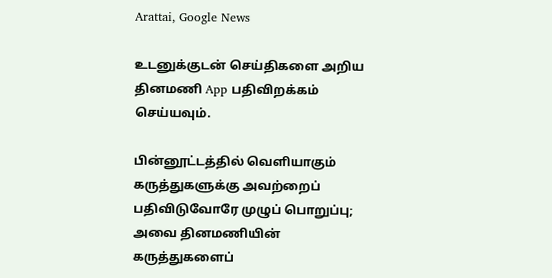Arattai, Google News

உடனுக்குடன் செய்திகளை அறிய தினமணி App பதிவிறக்கம் செய்யவும்.

பின்னூட்டத்தில் வெளியாகும் கருத்துகளுக்கு அவற்றைப் பதிவிடுவோரே முழுப் பொறுப்பு; அவை தினமணியின் கருத்துகளைப்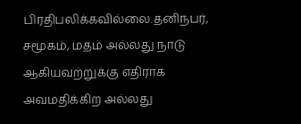பிரதிபலிக்கவில்லை.தனிநபர், சமூகம், மதம் அல்லது நாடு ஆகியவற்றுக்கு எதிராக அவமதிக்கிற அல்லது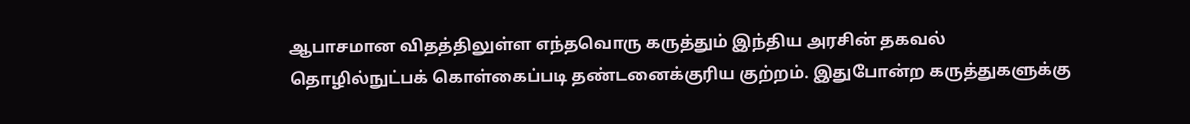ஆபாசமான விதத்திலுள்ள எந்தவொரு கருத்தும் இந்திய அரசின் தகவல் தொழில்நுட்பக் கொள்கைப்படி தண்டனைக்குரிய குற்றம். இதுபோன்ற கருத்துகளுக்கு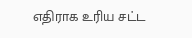எதிராக உரிய சட்ட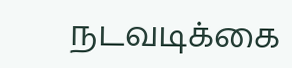நடவடிக்கை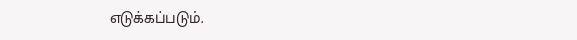எடுக்கப்படும்.